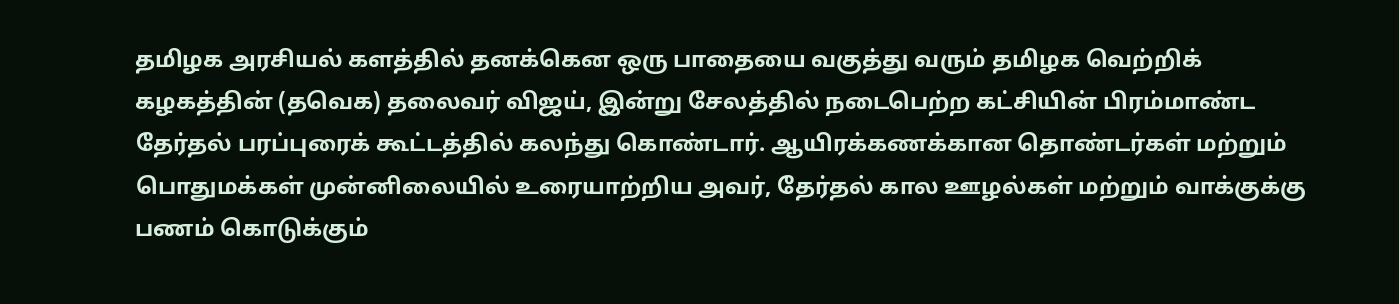தமிழக அரசியல் களத்தில் தனக்கென ஒரு பாதையை வகுத்து வரும் தமிழக வெற்றிக் கழகத்தின் (தவெக) தலைவர் விஜய், இன்று சேலத்தில் நடைபெற்ற கட்சியின் பிரம்மாண்ட தேர்தல் பரப்புரைக் கூட்டத்தில் கலந்து கொண்டார். ஆயிரக்கணக்கான தொண்டர்கள் மற்றும் பொதுமக்கள் முன்னிலையில் உரையாற்றிய அவர், தேர்தல் கால ஊழல்கள் மற்றும் வாக்குக்கு பணம் கொடுக்கும்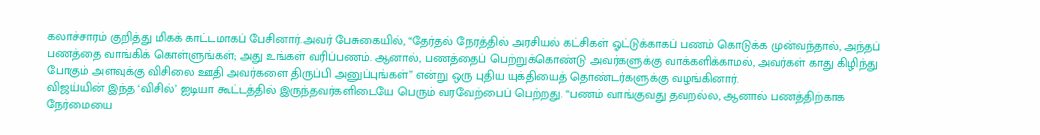கலாச்சாரம் குறித்து மிகக் காட்டமாகப் பேசினார்.அவர் பேசுகையில், “தேர்தல் நேரத்தில் அரசியல் கட்சிகள் ஓட்டுக்காகப் பணம் கொடுக்க முன்வந்தால், அந்தப் பணத்தை வாங்கிக் கொள்ளுங்கள்; அது உங்கள் வரிப்பணம். ஆனால், பணத்தைப் பெற்றுக்கொண்டு அவர்களுக்கு வாக்களிக்காமல், அவர்கள் காது கிழிந்து போகும் அளவுக்கு விசிலை ஊதி அவர்களை திருப்பி அனுப்புங்கள்” என்று ஒரு புதிய யுக்தியைத் தொண்டர்களுக்கு வழங்கினார்.
விஜய்யின் இந்த ‘விசில்’ ஐடியா கூட்டத்தில் இருந்தவர்களிடையே பெரும் வரவேற்பைப் பெற்றது. “பணம் வாங்குவது தவறல்ல, ஆனால் பணத்திற்காக நேர்மையை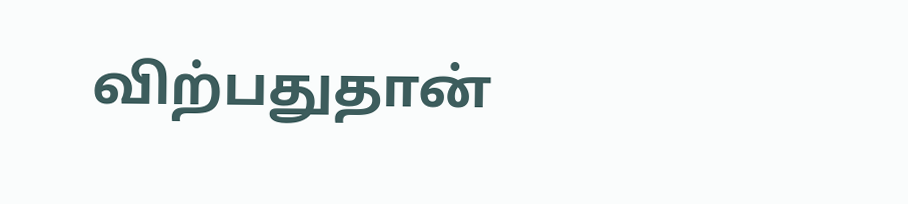விற்பதுதான்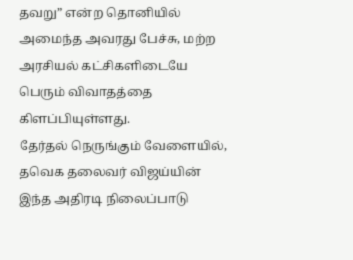தவறு” என்ற தொனியில் அமைந்த அவரது பேச்சு, மற்ற அரசியல் கட்சிகளிடையே பெரும் விவாதத்தை கிளப்பியுள்ளது.
தேர்தல் நெருங்கும் வேளையில், தவெக தலைவர் விஜய்யின் இந்த அதிரடி நிலைப்பாடு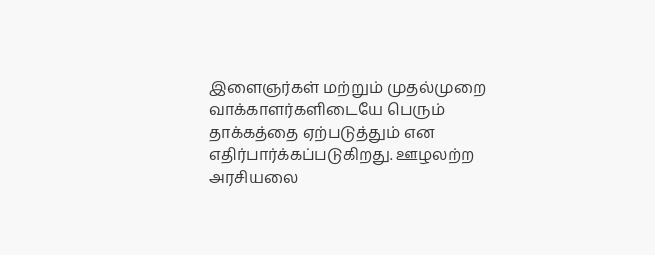இளைஞர்கள் மற்றும் முதல்முறை வாக்காளர்களிடையே பெரும் தாக்கத்தை ஏற்படுத்தும் என எதிர்பார்க்கப்படுகிறது. ஊழலற்ற அரசியலை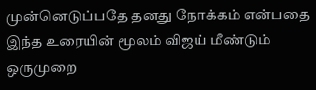முன்னெடுப்பதே தனது நோக்கம் என்பதை இந்த உரையின் மூலம் விஜய் மீண்டும் ஒருமுறை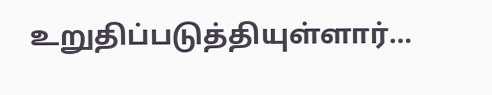உறுதிப்படுத்தியுள்ளார்…